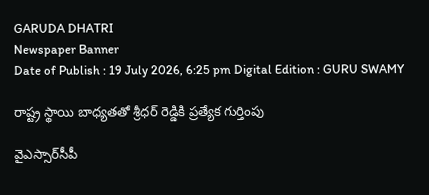GARUDA DHATRI
Newspaper Banner
Date of Publish : 19 July 2026, 6:25 pm Digital Edition : GURU SWAMY

రాష్ట్ర స్థాయి బాధ్యతతో శ్రీధర్ రెడ్డికి ప్రత్యేక గుర్తింపు

వైఎస్సార్‌సీపీ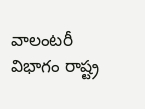వాలంటరీ విభాగం రాష్ట్ర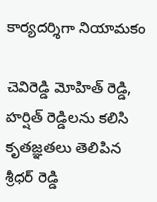కార్యదర్శిగా నియామకం

చెవిరెడ్డి మోహిత్ రెడ్డి, హర్షిత్ రెడ్డిలను కలిసి కృతజ్ఞతలు తెలిపిన శ్రీధర్ రెడ్డి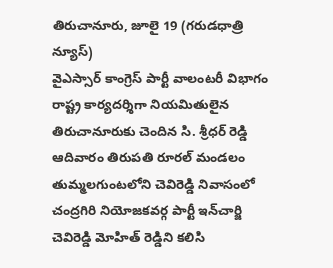తిరుచానూరు, జూలై 19 (గరుడధాత్రి న్యూస్)
వైఎస్సార్ కాంగ్రెస్ పార్టీ వాలంటరీ విభాగం రాష్ట్ర కార్యదర్శిగా నియమితులైన తిరుచానూరుకు చెందిన సి. శ్రీధర్ రెడ్డి ఆదివారం తిరుపతి రూరల్ మండలం తుమ్మలగుంటలోని చెవిరెడ్డి నివాసంలో చంద్రగిరి నియోజకవర్గ పార్టీ ఇన్‌చార్జి చెవిరెడ్డి మోహిత్ రెడ్డిని కలిసి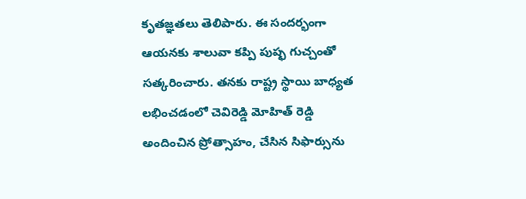కృతజ్ఞతలు తెలిపారు. ఈ సందర్భంగా ఆయనకు శాలువా కప్పి పుష్ఫ గుచ్చంతో సత్కరించారు. తనకు రాష్ట్ర స్థాయి బాధ్యత లభించడంలో చెవిరెడ్డి మోహిత్ రెడ్డి అందించిన ప్రోత్సాహం, చేసిన సిఫార్సును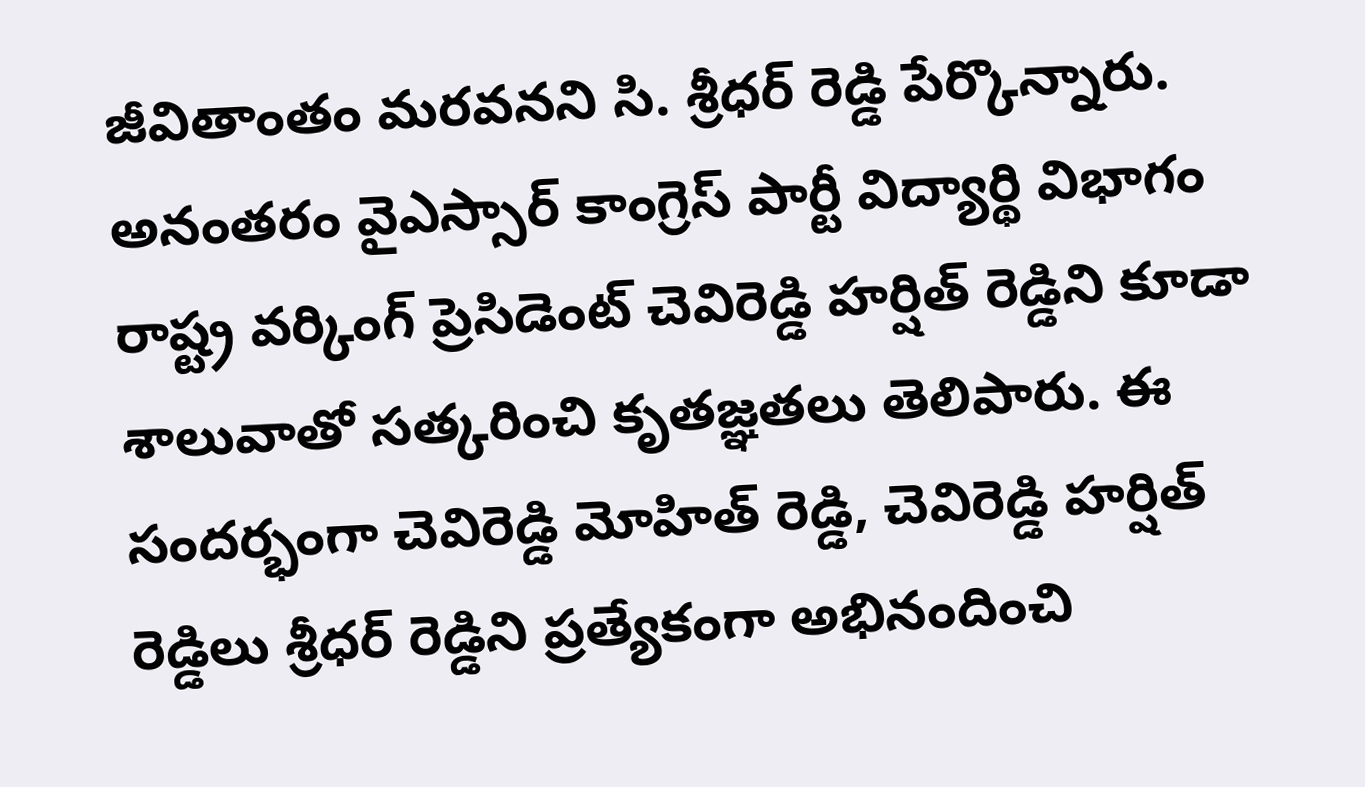జీవితాంతం మరవనని సి. శ్రీధర్ రెడ్డి పేర్కొన్నారు. అనంతరం వైఎస్సార్ కాంగ్రెస్ పార్టీ విద్యార్థి విభాగం రాష్ట్ర వర్కింగ్ ప్రెసిడెంట్ చెవిరెడ్డి హర్షిత్ రెడ్డిని కూడా శాలువాతో సత్కరించి కృతజ్ఞతలు తెలిపారు. ఈ సందర్భంగా చెవిరెడ్డి మోహిత్ రెడ్డి, చెవిరెడ్డి హర్షిత్ రెడ్డిలు శ్రీధర్ రెడ్డిని ప్రత్యేకంగా అభినందించి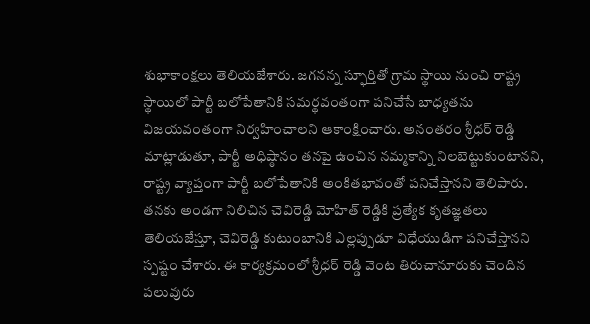శుభాకాంక్షలు తెలియజేశారు. జగనన్న స్ఫూర్తితో గ్రామ స్థాయి నుంచి రాష్ట్ర స్థాయిలో పార్టీ బలోపేతానికి సమర్థవంతంగా పనిచేసే బాధ్యతను విజయవంతంగా నిర్వహించాలని ఆకాంక్షించారు. అనంతరం శ్రీధర్ రెడ్డి మాట్లాడుతూ, పార్టీ అధిష్ఠానం తనపై ఉంచిన నమ్మకాన్ని నిలబెట్టుకుంటానని, రాష్ట్ర వ్యాప్తంగా పార్టీ బలోపేతానికి అంకితభావంతో పనిచేస్తానని తెలిపారు. తనకు అండగా నిలిచిన చెవిరెడ్డి మోహిత్ రెడ్డికి ప్రత్యేక కృతజ్ఞతలు తెలియజేస్తూ, చెవిరెడ్డి కుటుంబానికి ఎల్లప్పుడూ విధేయుడిగా పనిచేస్తానని స్పష్టం చేశారు. ఈ కార్యక్రమంలో శ్రీధర్ రెడ్డి వెంట తిరుచానూరుకు చెందిన పలువురు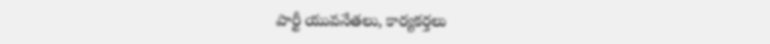పార్టీ యువనేతలు, కార్యకర్తలు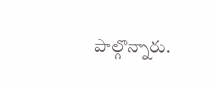పాల్గొన్నారు.